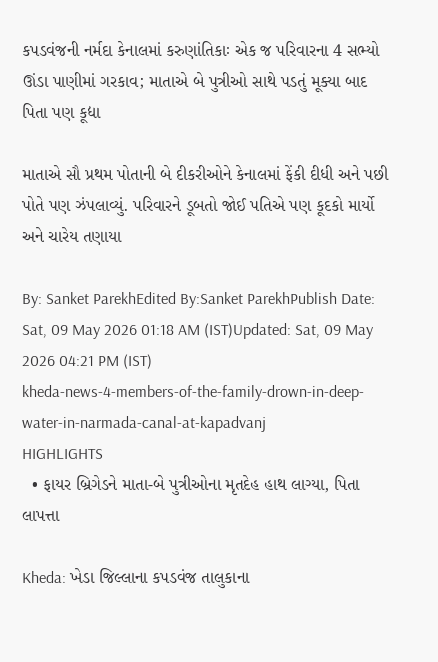કપડવંજની નર્મદા કેનાલમાં કરુણાંતિકાઃ એક જ પરિવારના 4 સભ્યો ઊંડા પાણીમાં ગરકાવ; માતાએ બે પુત્રીઓ સાથે પડતું મૂક્યા બાદ પિતા પણ કૂદ્યા

માતાએ સૌ પ્રથમ પોતાની બે દીકરીઓને કેનાલમાં ફેંકી દીધી અને પછી પોતે પણ ઝંપલાવ્યું. પરિવારને ડૂબતો જોઈ પતિએ પણ કૂદકો માર્યો અને ચારેય તણાયા

By: Sanket ParekhEdited By:Sanket ParekhPublish Date: Sat, 09 May 2026 01:18 AM (IST)Updated: Sat, 09 May 2026 04:21 PM (IST)
kheda-news-4-members-of-the-family-drown-in-deep-water-in-narmada-canal-at-kapadvanj
HIGHLIGHTS
  • ફાયર બ્રિગેડને માતા-બે પુત્રીઓના મૃતદેહ હાથ લાગ્યા, પિતા લાપત્તા

Kheda: ખેડા જિલ્લાના કપડવંજ તાલુકાના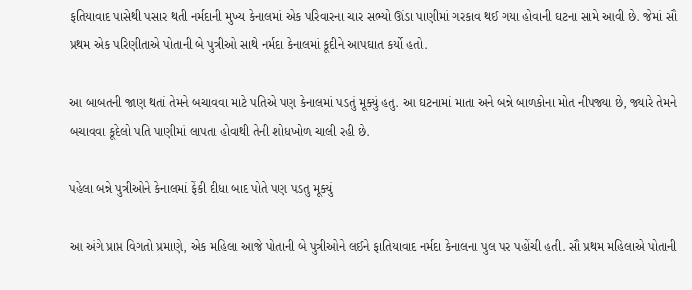ફતિયાવાદ પાસેથી પસાર થતી નર્મદાની મુખ્ય કેનાલમાં એક પરિવારના ચાર સભ્યો ઊંડા પાણીમાં ગરકાવ થઈ ગયા હોવાની ઘટના સામે આવી છે. જેમાં સૌ પ્રથમ એક પરિણીતાએ પોતાની બે પુત્રીઓ સાથે નર્મદા કેનાલમાં કૂદીને આપઘાત કર્યો હતો.

આ બાબતની જાણ થતાં તેમને બચાવવા માટે પતિએ પણ કેનાલમાં પડતું મૂક્યું હતુ. આ ઘટનામાં માતા અને બન્ને બાળકોના મોત નીપજ્યા છે, જ્યારે તેમને બચાવવા કૂદેલો પતિ પાણીમાં લાપતા હોવાથી તેની શોધખોળ ચાલી રહી છે.

પહેલા બન્ને પુત્રીઓને કેનાલમાં ફેંકી દીધા બાદ પોતે પણ પડતુ મૂક્યું

આ અંગે પ્રાપ્ત વિગતો પ્રમાણે, એક મહિલા આજે પોતાની બે પુત્રીઓને લઈને ફાતિયાવાદ નર્મદા કેનાલના પુલ પર પહોંચી હતી. સૌ પ્રથમ મહિલાએ પોતાની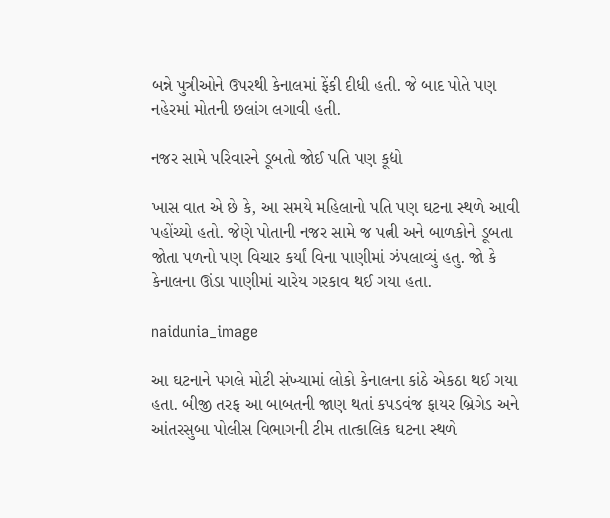બન્ને પુત્રીઓને ઉપરથી કેનાલમાં ફેંકી દીધી હતી. જે બાદ પોતે પણ નહેરમાં મોતની છલાંગ લગાવી હતી.

નજર સામે પરિવારને ડૂબતો જોઈ પતિ પણ કૂદ્યો

ખાસ વાત એ છે કે, આ સમયે મહિલાનો પતિ પણ ઘટના સ્થળે આવી પહોંચ્યો હતો. જેણે પોતાની નજર સામે જ પત્ની અને બાળકોને ડૂબતા જોતા પળનો પણ વિચાર કર્યાં વિના પાણીમાં ઝંપલાવ્યું હતુ. જો કે કેનાલના ઊંડા પાણીમાં ચારેય ગરકાવ થઈ ગયા હતા.

naidunia_image

આ ઘટનાને પગલે મોટી સંખ્યામાં લોકો કેનાલના કાંઠે એકઠા થઈ ગયા હતા. બીજી તરફ આ બાબતની જાણ થતાં કપડવંજ ફાયર બ્રિગેડ અને આંતરસુબા પોલીસ વિભાગની ટીમ તાત્કાલિક ઘટના સ્થળે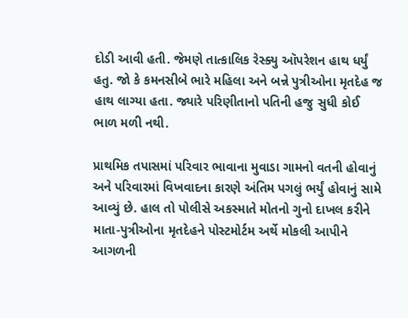દોડી આવી હતી. જેમણે તાત્કાલિક રેસ્ક્યુ ઑપરેશન હાથ ધર્યું હતુ. જો કે કમનસીબે ભારે મહિલા અને બન્ને પુત્રીઓના મૃતદેહ જ હાથ લાગ્યા હતા. જ્યારે પરિણીતાનો પતિની હજુ સુધી કોઈ ભાળ મળી નથી.

પ્રાથમિક તપાસમાં પરિવાર ભાવાના મુવાડા ગામનો વતની હોવાનું અને પરિવારમાં વિખવાદના કારણે અંતિમ પગલું ભર્યું હોવાનું સામે આવ્યું છે. હાલ તો પોલીસે અકસ્માતે મોતનો ગુનો દાખલ કરીને માતા-પુત્રીઓના મૃતદેહને પોસ્ટમોર્ટમ અર્થે મોકલી આપીને આગળની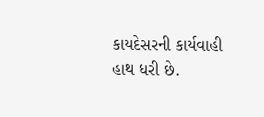કાયદેસરની કાર્યવાહી હાથ ધરી છે.